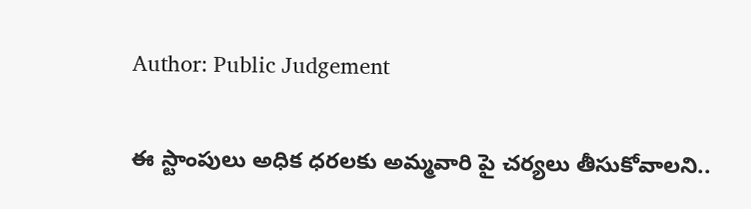Author: Public Judgement

ఈ స్టాంపులు అధిక ధరలకు అమ్మవారి పై చర్యలు తీసుకోవాలని..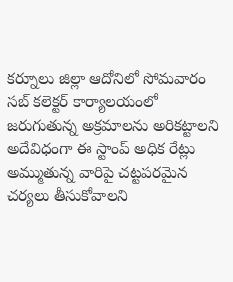కర్నూలు జిల్లా ఆదోనిలో సోమవారం సబ్ కలెక్టర్ కార్యాలయంలో జరుగుతున్న అక్రమాలను అరికట్టాలని అదేవిధంగా ఈ స్టాంప్ అధిక రేట్లు అమ్ముతున్న వారిపై చట్టపరమైన చర్యలు తీసుకోవాలని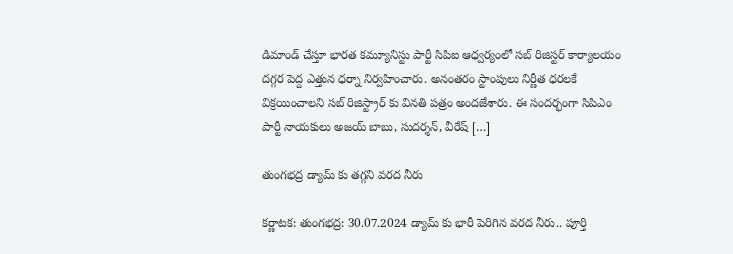డిమాండ్ చేస్తూ భారత కమ్యూనిస్టు పార్టీ సిపిఐ ఆధ్వర్యంలో సబ్ రిజిస్టర్ కార్యాలయం దగ్గర పెద్ద ఎత్తున ధర్నా నిర్వహించారు. అనంతరం స్టాంపులు నిర్ణీత ధరలకే విక్రయించాలని సబ్ రిజిస్ట్రార్ కు వినతి పత్రం అందజేశారు. ఈ సందర్భంగా సిపిఎం పార్టీ నాయకులు అజయ్ బాబు, సుదర్శన్, వీరేష్ […]

తుంగభద్ర డ్యామ్ కు తగ్గని వరద నీరు

కర్ణాటక: తుంగభద్ర: 30.07.2024 డ్యామ్ కు భారీ పెరిగిన వరద నీరు.. పూర్తి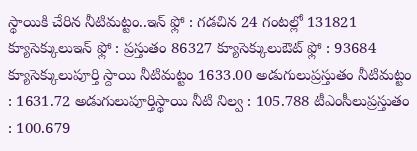స్థాయికి చేరిన నీటిమట్టం..ఇన్ ఫ్లో : గడచిన 24 గంటల్లో 131821 క్యూసెక్కులుఇన్ ఫ్లో : ప్రస్తుతం 86327 క్యూసెక్కులుఔట్ ఫ్లో : 93684 క్యూసెక్కులుపూర్తి స్దాయి నీటిమట్టం 1633.00 అడుగులుప్రస్తుతం నీటిమట్టం : 1631.72 అడుగులుపూర్తిస్థాయి నీటి నిల్వ : 105.788 టీఎంసీలుప్రస్తుతం : 100.679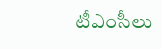టీఎంసీలు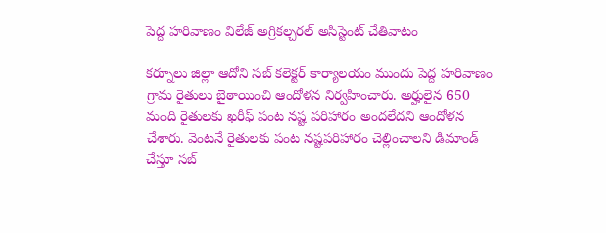పెద్ద హరివాణం విలేజ్ అగ్రికల్చరల్ అసిస్టెంట్ చేతివాటం

కర్నూలు జిల్లా ఆదోని సబ్ కలెక్టర్ కార్యాలయం ముందు పెద్ద హరివాణం గ్రామ రైతులు బైఠాయించి ఆందోళన నిర్వహించారు. అర్హులైన 650 మంది రైతులకు ఖరీఫ్ పంట నష్ట పరిహారం అందలేదని ఆందోళన చేశారు. వెంటనే రైతులకు పంట నష్టపరిహారం చెల్లించాలని డిమాండ్ చేస్తూ సబ్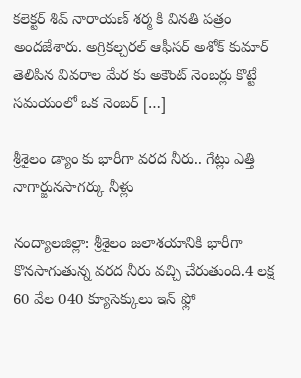కలెక్టర్ శివ్ నారాయణ్ శర్మ కి వినతి పత్రం అందజేశారు. అగ్రికల్చరల్ ఆఫీసర్ అశోక్ కుమార్ తెలిపిన వివరాల మేర కు అకౌంట్ నెంబర్లు కొట్టే సమయంలో ఒక నెంబర్ […]

శ్రీశైలం డ్యాం కు భారీగా వరద నీరు.. గేట్లు ఎత్తి నాగార్జునసాగర్కు నీళ్లు

నంద్యాలజిల్లా: శ్రీశైలం జలాశయానికి భారీగా కొనసాగుతున్న వరద నీరు వచ్చి చేరుతుంది.4 లక్ష 60 వేల 040 క్యూసెక్కులు ఇన్ ఫ్లో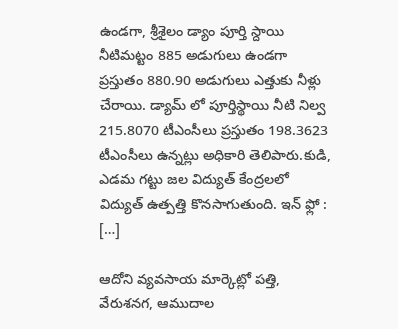ఉండగా, శ్రీశైలం డ్యాం పూర్తి స్దాయి నీటిమట్టం 885 అడుగులు ఉండగా ప్రస్తుతం 880.90 అడుగులు ఎత్తుకు నీళ్లు చేరాయి. డ్యామ్ లో పూర్తిస్థాయి నీటి నిల్వ 215.8070 టీఎంసీలు ప్రస్తుతం 198.3623 టీఎంసీలు ఉన్నట్లు అధికారి తెలిపారు.కుడి, ఎడమ గట్టు జల విద్యుత్ కేంద్రలలో విద్యుత్ ఉత్పత్తి కొనసాగుతుంది. ఇన్ ఫ్లో : […]

ఆదోని వ్యవసాయ మార్కెట్లో పత్తి, వేరుశనగ, ఆముదాల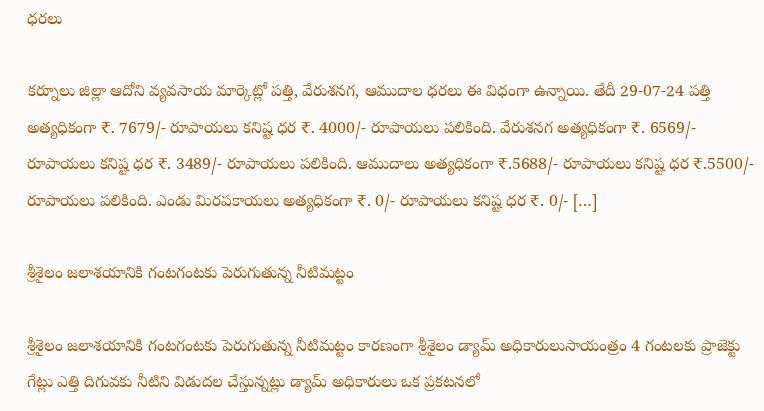ధరలు

కర్నూలు జిల్లా ఆదోని వ్యవసాయ మార్కెట్లో పత్తి, వేరుశనగ, ఆముదాల ధరలు ఈ విధంగా ఉన్నాయి. తేదీ 29-07-24 పత్తి అత్యధికంగా ₹. 7679/- రూపాయలు కనిష్ట ధర ₹. 4000/- రూపాయలు పలికింది. వేరుశనగ అత్యధికంగా ₹. 6569/- రూపాయలు కనిష్ట ధర ₹. 3489/- రూపాయలు పలికింది. ఆముదాలు అత్యధికంగా ₹.5688/- రూపాయలు కనిష్ట ధర ₹.5500/- రూపాయలు పలికింది. ఎండు మిరపకాయలు అత్యధికంగా ₹. 0/- రూపాయలు కనిష్ట ధర ₹. 0/- […]

శ్రీశైలం జలాశయానికి గంటగంటకు పెరుగుతున్న నీటిమట్టం

శ్రీశైలం జలాశయానికి గంటగంటకు పెరుగుతున్న నీటిమట్టం కారణంగా శ్రీశైలం డ్యామ్ అధికారులుసాయంత్రం 4 గంటలకు ప్రాజెక్టు గేట్లు ఎత్తి దిగువకు నీటిని విడుదల చేస్తున్నట్లు డ్యామ్ అధికారులు ఒక ప్రకటనలో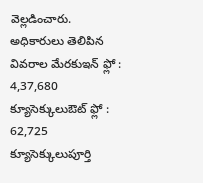వెల్లడించారు. అధికారులు తెలిపిన వివరాల మేరకుఇన్ ఫ్లో : 4,37,680 క్యూసెక్కులుఔట్ ఫ్లో : 62,725 క్యూసెక్కులుపూర్తి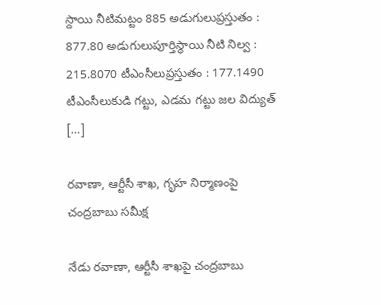స్దాయి నీటిమట్టం 885 అడుగులుప్రస్తుతం : 877.80 అడుగులుపూర్తిస్థాయి నీటి నిల్వ : 215.8070 టీఎంసీలుప్రస్తుతం : 177.1490 టీఎంసీలుకుడి గట్టు, ఎడమ గట్టు జల విద్యుత్ […]

రవాణా, ఆర్టీసీ శాఖ, గృహ నిర్మాణంపై చంద్రబాబు సమీక్ష

నేడు రవాణా, ఆర్టీసీ శాఖపై చంద్రబాబు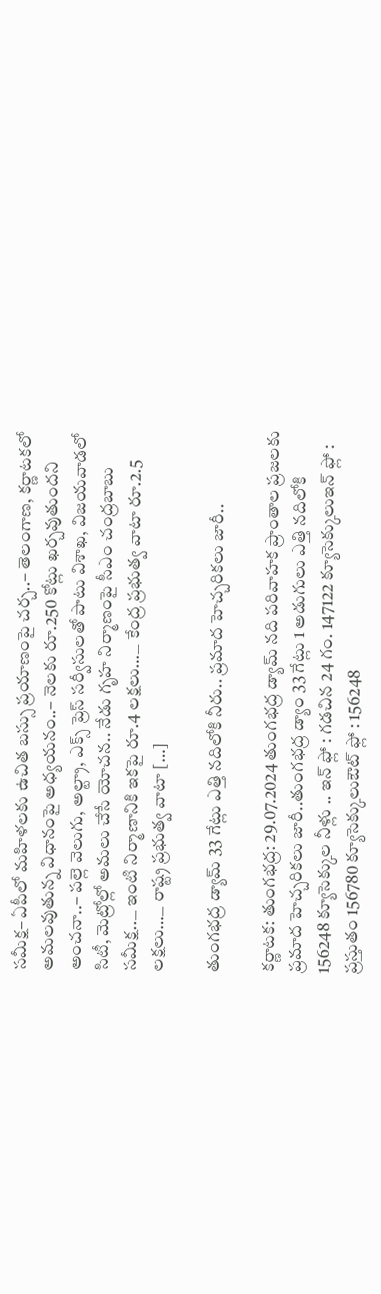సమీక్ష– ఏపీలో మహిళలకు ఉచిత బస్సు ప్రయాణంపై చర్చ..– తెలంగాణ, కర్ణాటకలో అమలవుతున్న విధానంపై అధ్యయనం..– నెలకు రూ.250 కోట్లు ఖర్చవుతుందని అంచనా..– పల్లె వెలుగు, అల్ట్రా, ఎక్స్ ప్రెస్ సర్వీసులతో పాటు విశాఖ, విజయవాడలో సిటీ, మెట్రోల్లో అమలు చేసే యోచన.. నేడు గృహ నిర్మాణంపై సీఎం చంద్రబాబు సమీక్ష..౼ ఇంటి నిర్మాణానికి ఇకపై రూ.4 లక్షలు…౼ కేంద్ర ప్రభుత్వ వాటా రూ.2.5 లక్షలు…౼ రాష్ట్ర ప్రభుత్వ వాటా […]

తుంగభద్ర డ్యామ్ 33 గేట్లు ఎత్తి నదిలోకి నీరు.. ప్రమాద హెచ్చరికలు జారీ..

కర్ణాటక: తుంగభద్ర: 29.07.2024 తుంగభద్ర డ్యామ్ నది పరివాహక ప్రాంతాల ప్రజలకు ప్రమాద హెచ్చరికలు జారీ..తుంగభద్ర డ్యాం 33 గేట్లు 1 అడుగులు ఎత్తి నదిలోకి 156248 క్యూసెక్కుల నీళ్లు .. ఇన్ ఫ్లో : గడచిన 24 గం. 147122 క్యూసెక్కులుఇన్ ఫ్లో : ప్రస్తుతం 156780 క్యూసెక్కులుఔట్ ఫ్లో : 156248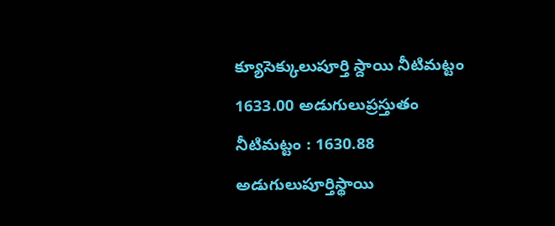క్యూసెక్కులుపూర్తి స్దాయి నీటిమట్టం 1633.00 అడుగులుప్రస్తుతం నీటిమట్టం : 1630.88 అడుగులుపూర్తిస్థాయి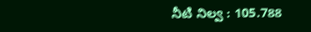నీటి నిల్వ : 105.788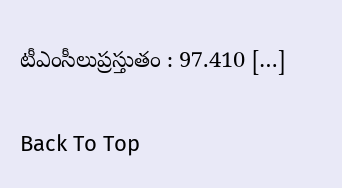టీఎంసీలుప్రస్తుతం : 97.410 […]

Back To Top